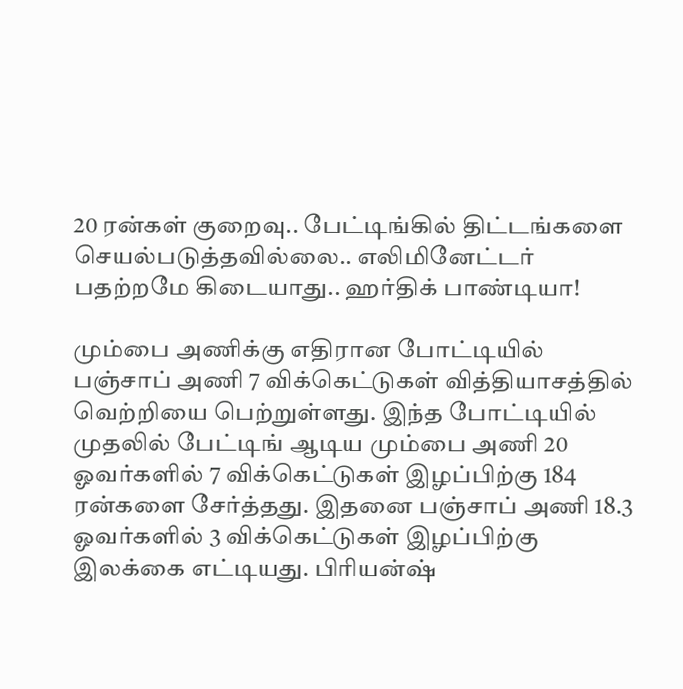20 ரன்கள் குறைவு.. பேட்டிங்கில் திட்டங்களை செயல்படுத்தவில்லை.. எலிமினேட்டர் பதற்றமே கிடையாது.. ஹர்திக் பாண்டியா!

மும்பை அணிக்கு எதிரான போட்டியில் பஞ்சாப் அணி 7 விக்கெட்டுகள் வித்தியாசத்தில் வெற்றியை பெற்றுள்ளது. இந்த போட்டியில் முதலில் பேட்டிங் ஆடிய மும்பை அணி 20 ஓவர்களில் 7 விக்கெட்டுகள் இழப்பிற்கு 184 ரன்களை சேர்த்தது. இதனை பஞ்சாப் அணி 18.3 ஓவர்களில் 3 விக்கெட்டுகள் இழப்பிற்கு இலக்கை எட்டியது. பிரியன்ஷ்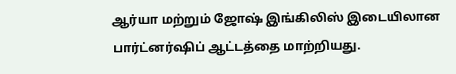ஆர்யா மற்றும் ஜோஷ் இங்கிலிஸ் இடையிலான பார்ட்னர்ஷிப் ஆட்டத்தை மாற்றியது.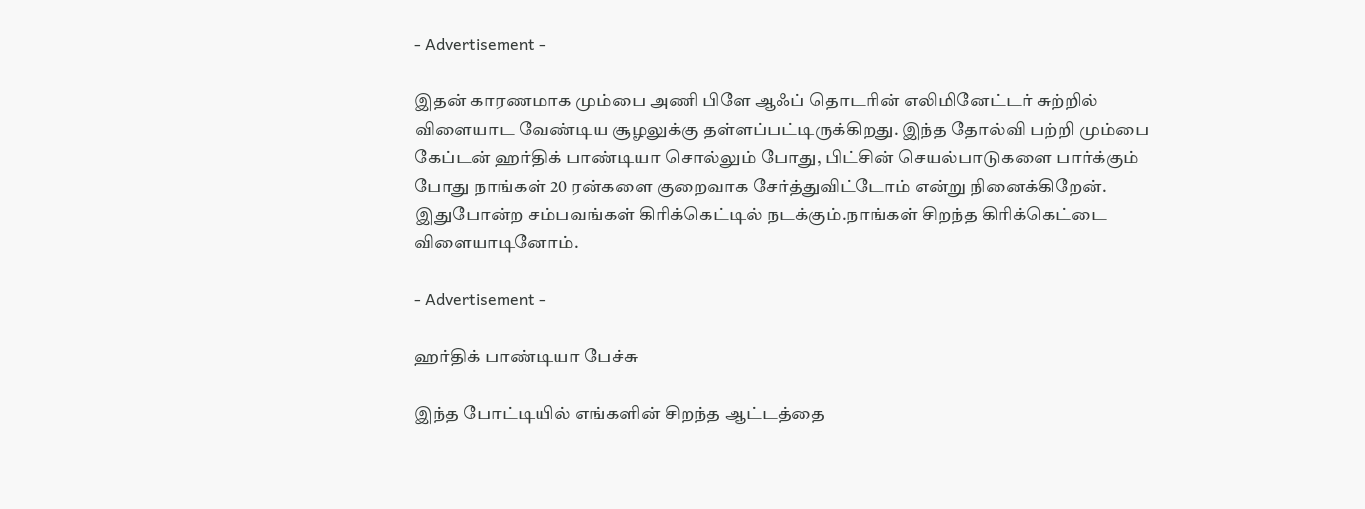- Advertisement -

இதன் காரணமாக மும்பை அணி பிளே ஆஃப் தொடரின் எலிமினேட்டர் சுற்றில் விளையாட வேண்டிய சூழலுக்கு தள்ளப்பட்டிருக்கிறது. இந்த தோல்வி பற்றி மும்பை கேப்டன் ஹர்திக் பாண்டியா சொல்லும் போது, பிட்சின் செயல்பாடுகளை பார்க்கும் போது நாங்கள் 20 ரன்களை குறைவாக சேர்த்துவிட்டோம் என்று நினைக்கிறேன். இதுபோன்ற சம்பவங்கள் கிரிக்கெட்டில் நடக்கும்.நாங்கள் சிறந்த கிரிக்கெட்டை விளையாடினோம்.

- Advertisement -

ஹர்திக் பாண்டியா பேச்சு

இந்த போட்டியில் எங்களின் சிறந்த ஆட்டத்தை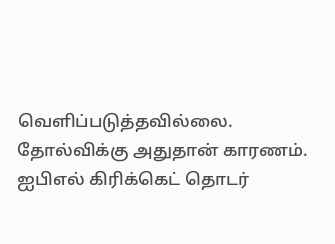வெளிப்படுத்தவில்லை. தோல்விக்கு அதுதான் காரணம். ஐபிஎல் கிரிக்கெட் தொடர்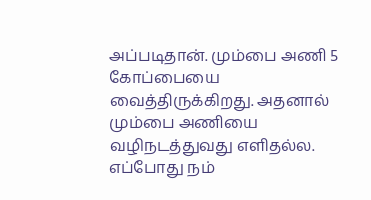அப்படிதான். மும்பை அணி 5 கோப்பையை வைத்திருக்கிறது. அதனால் மும்பை அணியை வழிநடத்துவது எளிதல்ல. எப்போது நம்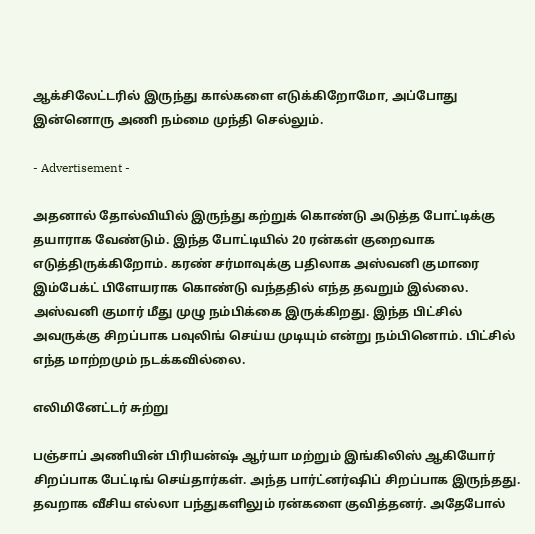ஆக்சிலேட்டரில் இருந்து கால்களை எடுக்கிறோமோ, அப்போது இன்னொரு அணி நம்மை முந்தி செல்லும்.

- Advertisement -

அதனால் தோல்வியில் இருந்து கற்றுக் கொண்டு அடுத்த போட்டிக்கு தயாராக வேண்டும். இந்த போட்டியில் 20 ரன்கள் குறைவாக எடுத்திருக்கிறோம். கரண் சர்மாவுக்கு பதிலாக அஸ்வனி குமாரை இம்பேக்ட் பிளேயராக கொண்டு வந்ததில் எந்த தவறும் இல்லை. அஸ்வனி குமார் மீது முழு நம்பிக்கை இருக்கிறது. இந்த பிட்சில் அவருக்கு சிறப்பாக பவுலிங் செய்ய முடியும் என்று நம்பினொம். பிட்சில் எந்த மாற்றமும் நடக்கவில்லை.

எலிமினேட்டர் சுற்று

பஞ்சாப் அணியின் பிரியன்ஷ் ஆர்யா மற்றும் இங்கிலிஸ் ஆகியோர் சிறப்பாக பேட்டிங் செய்தார்கள். அந்த பார்ட்னர்ஷிப் சிறப்பாக இருந்தது. தவறாக வீசிய எல்லா பந்துகளிலும் ரன்களை குவித்தனர். அதேபோல்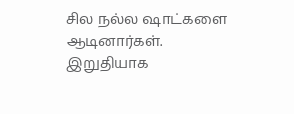சில நல்ல ஷாட்களை ஆடினார்கள். இறுதியாக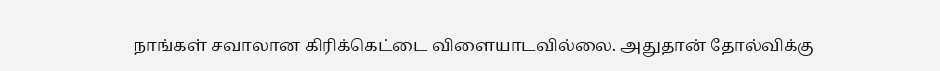நாங்கள் சவாலான கிரிக்கெட்டை விளையாடவில்லை. அதுதான் தோல்விக்கு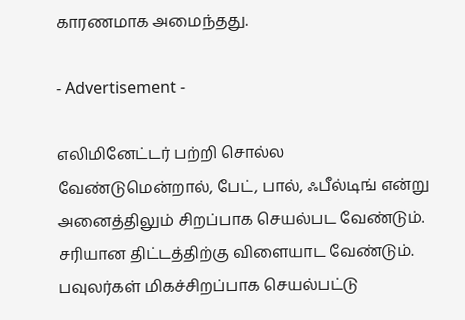காரணமாக அமைந்தது.

- Advertisement -

எலிமினேட்டர் பற்றி சொல்ல வேண்டுமென்றால், பேட், பால், ஃபீல்டிங் என்று அனைத்திலும் சிறப்பாக செயல்பட வேண்டும். சரியான திட்டத்திற்கு விளையாட வேண்டும். பவுலர்கள் மிகச்சிறப்பாக செயல்பட்டு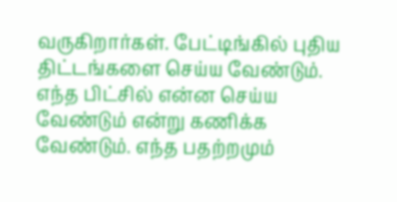வருகிறார்கள். பேட்டிங்கில் புதிய திட்டங்களை செய்ய வேண்டும். எந்த பிட்சில் என்ன செய்ய வேண்டும் என்று கணிக்க வேண்டும். எந்த பதற்றமும்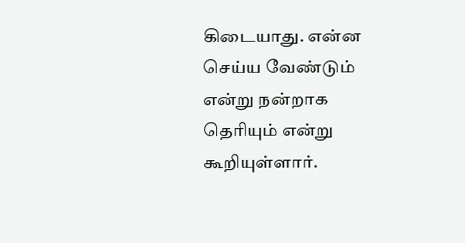கிடையாது. என்ன செய்ய வேண்டும் என்று நன்றாக தெரியும் என்று கூறியுள்ளார்.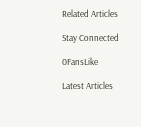Related Articles

Stay Connected

0FansLike

Latest Articles